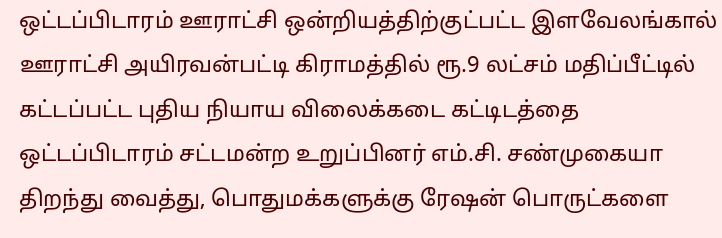ஒட்டப்பிடாரம் ஊராட்சி ஒன்றியத்திற்குட்பட்ட இளவேலங்கால் ஊராட்சி அயிரவன்பட்டி கிராமத்தில் ரூ.9 லட்சம் மதிப்பீட்டில் கட்டப்பட்ட புதிய நியாய விலைக்கடை கட்டிடத்தை ஒட்டப்பிடாரம் சட்டமன்ற உறுப்பினர் எம்.சி. சண்முகையா திறந்து வைத்து, பொதுமக்களுக்கு ரேஷன் பொருட்களை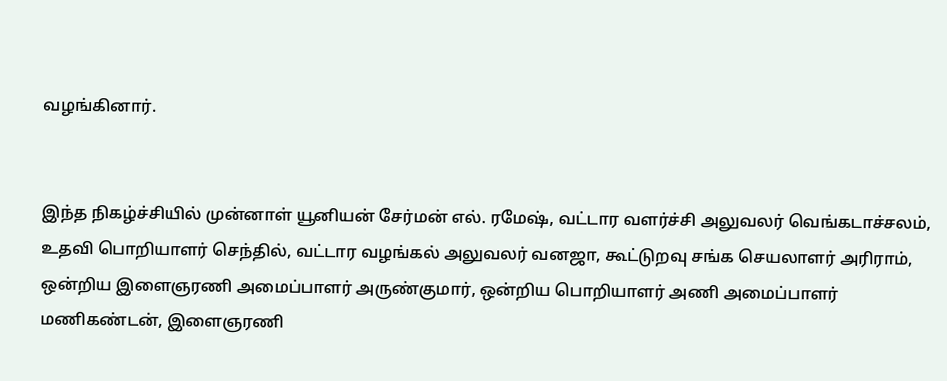வழங்கினார்.


இந்த நிகழ்ச்சியில் முன்னாள் யூனியன் சேர்மன் எல். ரமேஷ், வட்டார வளர்ச்சி அலுவலர் வெங்கடாச்சலம், உதவி பொறியாளர் செந்தில், வட்டார வழங்கல் அலுவலர் வனஜா, கூட்டுறவு சங்க செயலாளர் அரிராம், ஒன்றிய இளைஞரணி அமைப்பாளர் அருண்குமார், ஒன்றிய பொறியாளர் அணி அமைப்பாளர் மணிகண்டன், இளைஞரணி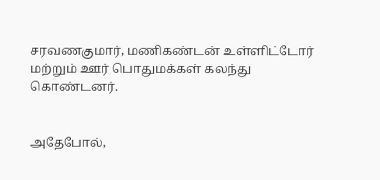சரவணகுமார், மணிகண்டன் உள்ளிட்டோர் மற்றும் ஊர் பொதுமக்கள் கலந்து கொண்டனர்.


அதேபோல்,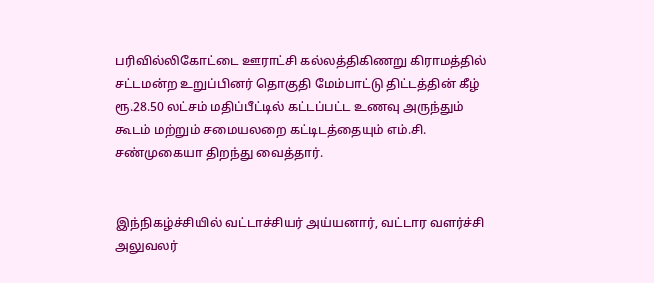பரிவில்லிகோட்டை ஊராட்சி கல்லத்திகிணறு கிராமத்தில் சட்டமன்ற உறுப்பினர் தொகுதி மேம்பாட்டு திட்டத்தின் கீழ் ரூ.28.50 லட்சம் மதிப்பீட்டில் கட்டப்பட்ட உணவு அருந்தும் கூடம் மற்றும் சமையலறை கட்டிடத்தையும் எம்.சி. சண்முகையா திறந்து வைத்தார்.


இந்நிகழ்ச்சியில் வட்டாச்சியர் அய்யனார், வட்டார வளர்ச்சி அலுவலர்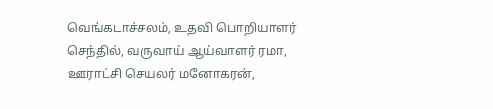வெங்கடாச்சலம், உதவி பொறியாளர் செந்தில், வருவாய் ஆய்வாளர் ரமா, ஊராட்சி செயலர் மனோகரன்,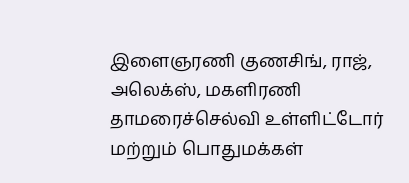இளைஞரணி குணசிங், ராஜ், அலெக்ஸ், மகளிரணி தாமரைச்செல்வி உள்ளிட்டோர் மற்றும் பொதுமக்கள்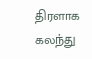திரளாக கலந்து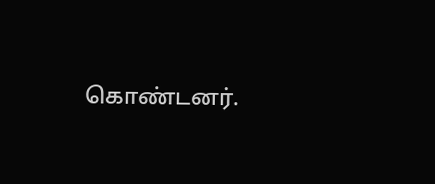கொண்டனர்.